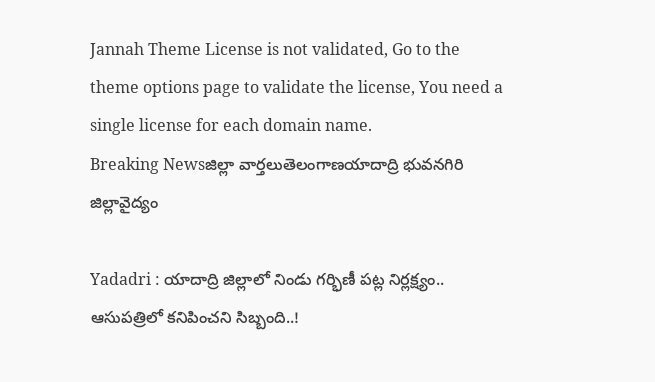Jannah Theme License is not validated, Go to the theme options page to validate the license, You need a single license for each domain name.
Breaking Newsజిల్లా వార్తలుతెలంగాణయాదాద్రి భువనగిరి జిల్లావైద్యం

Yadadri : యాదాద్రి జిల్లాలో నిండు గర్భిణీ పట్ల నిర్లక్ష్యం.. ఆసుపత్రిలో కనిపించని సిబ్బంది..!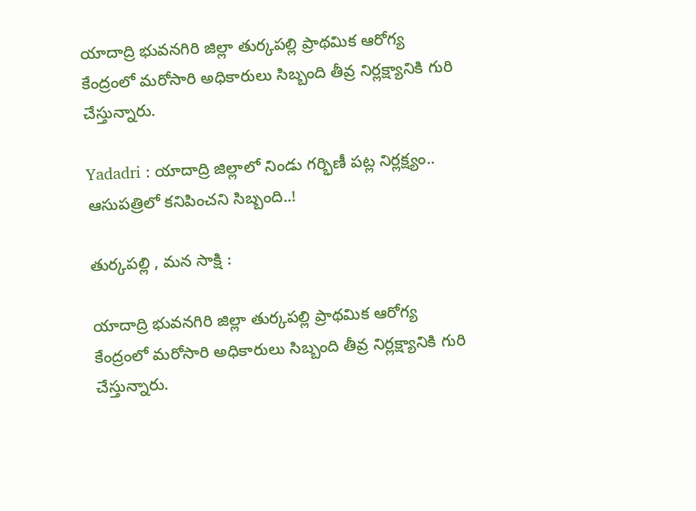యాదాద్రి భువనగిరి జిల్లా తుర్కపల్లి ప్రాథమిక ఆరోగ్య కేంద్రంలో మరోసారి అధికారులు సిబ్బంది తీవ్ర నిర్లక్ష్యానికి గురి చేస్తున్నారు.

Yadadri : యాదాద్రి జిల్లాలో నిండు గర్భిణీ పట్ల నిర్లక్ష్యం.. ఆసుపత్రిలో కనిపించని సిబ్బంది..!

తుర్కపల్లి , మన సాక్షి :

యాదాద్రి భువనగిరి జిల్లా తుర్కపల్లి ప్రాథమిక ఆరోగ్య కేంద్రంలో మరోసారి అధికారులు సిబ్బంది తీవ్ర నిర్లక్ష్యానికి గురి చేస్తున్నారు.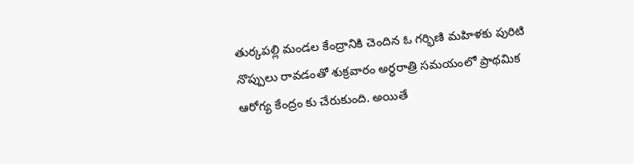తుర్కపల్లి మండల కేంద్రానికి చెందిన ఓ గర్భిణి మహిళకు పురిటి నొప్పులు రావడంతో శుక్రవారం అర్ధరాత్రి సమయంలో ప్రాథమిక ఆరోగ్య కేంద్రం కు చేరుకుంది. అయితే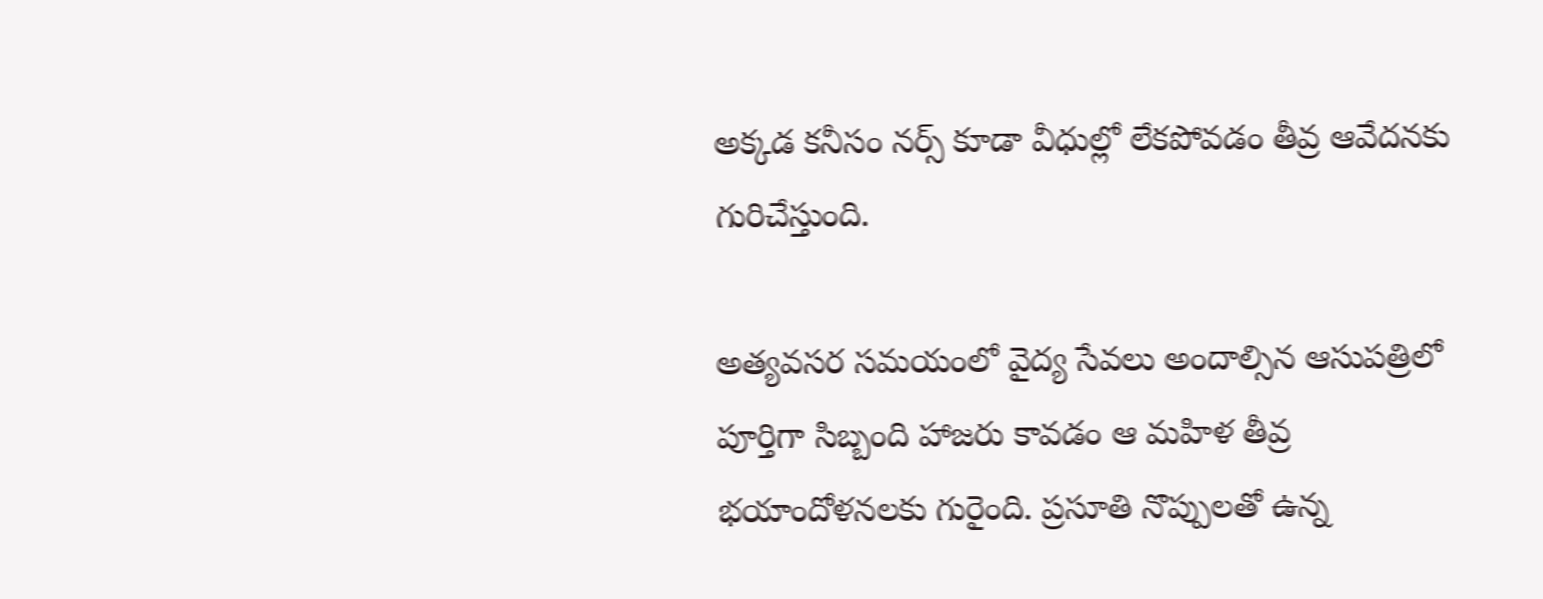అక్కడ కనీసం నర్స్ కూడా వీధుల్లో లేకపోవడం తీవ్ర ఆవేదనకు గురిచేస్తుంది.

అత్యవసర సమయంలో వైద్య సేవలు అందాల్సిన ఆసుపత్రిలో పూర్తిగా సిబ్బంది హాజరు కావడం ఆ మహిళ తీవ్ర భయాందోళనలకు గురైంది. ప్రసూతి నొప్పులతో ఉన్న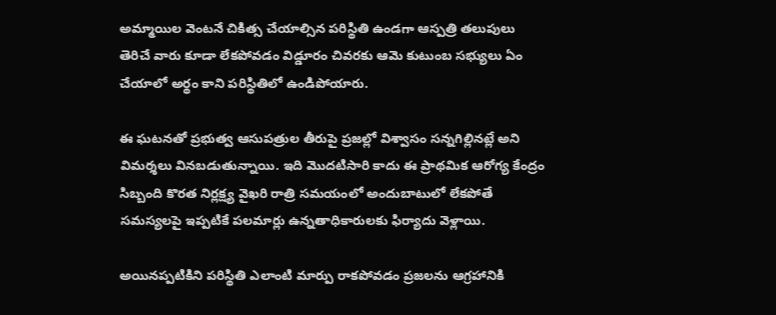అమ్మాయిల వెంటనే చికిత్స చేయాల్సిన పరిస్థితి ఉండగా ఆస్పత్రి తలుపులు తెరిచే వారు కూడా లేకపోవడం విడ్డూరం చివరకు ఆమె కుటుంబ సభ్యులు ఏం చేయాలో అర్థం కాని పరిస్థితిలో ఉండిపోయారు.

ఈ ఘటనతో ప్రభుత్వ ఆసుపత్రుల తీరుపై ప్రజల్లో విశ్వాసం సన్నగిల్లినట్లే అని విమర్శలు వినబడుతున్నాయి. ఇది మొదటిసారి కాదు ఈ ప్రాథమిక ఆరోగ్య కేంద్రం సిబ్బంది కొరత నిర్లక్ష్య వైఖరి రాత్రి సమయంలో అందుబాటులో లేకపోతే సమస్యలపై ఇప్పటికే పలమార్లు ఉన్నతాధికారులకు ఫిర్యాదు వెళ్లాయి.

అయినప్పటికిని పరిస్థితి ఎలాంటి మార్పు రాకపోవడం ప్రజలను ఆగ్రహానికి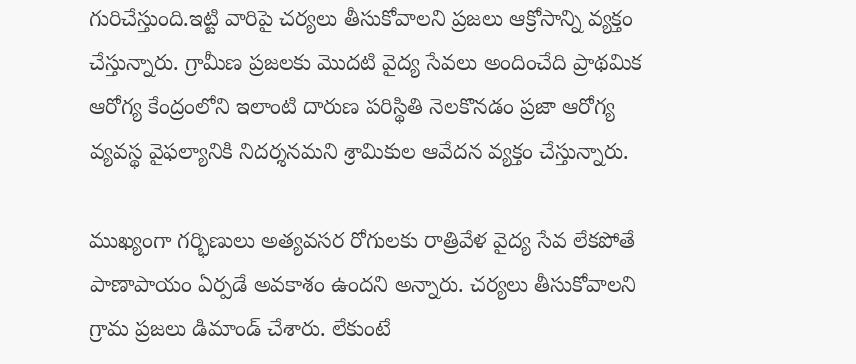గురిచేస్తుంది.ఇట్టి వారిపై చర్యలు తీసుకోవాలని ప్రజలు ఆక్రోసాన్ని వ్యక్తం చేస్తున్నారు. గ్రామీణ ప్రజలకు మొదటి వైద్య సేవలు అందించేది ప్రాథమిక ఆరోగ్య కేంద్రంలోని ఇలాంటి దారుణ పరిస్థితి నెలకొనడం ప్రజా ఆరోగ్య వ్యవస్థ వైఫల్యానికి నిదర్శనమని శ్రామికుల ఆవేదన వ్యక్తం చేస్తున్నారు.

ముఖ్యంగా గర్భిణులు అత్యవసర రోగులకు రాత్రివేళ వైద్య సేవ లేకపోతే పాణాపాయం ఏర్పడే అవకాశం ఉందని అన్నారు. చర్యలు తీసుకోవాలని గ్రామ ప్రజలు డిమాండ్ చేశారు. లేకుంటే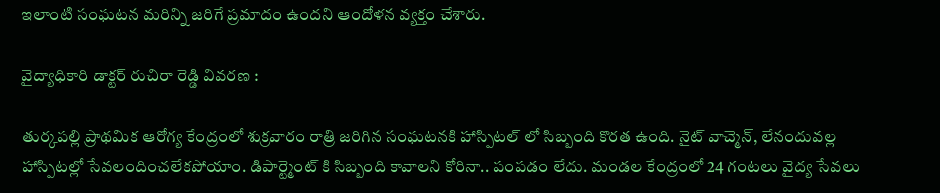ఇలాంటి సంఘటన మరిన్ని జరిగే ప్రమాదం ఉందని ఆందోళన వ్యక్తం చేశారు.

వైద్యాధికారి డాక్టర్ రుచిరా రెడ్డి వివరణ :

తుర్కపల్లి ప్రాథమిక ఆరోగ్య కేంద్రంలో శుక్రవారం రాత్రి జరిగిన సంఘటనకి హాస్పిటల్ లో సిబ్బంది కొరత ఉంది. నైట్ వాచ్మెన్, లేనందువల్ల హాస్పిటల్లో సేవలందించలేకపోయాం. డిపార్ట్మెంట్ కి సిబ్బంది కావాలని కోరినా.. పంపడం లేదు. మండల కేంద్రంలో 24 గంటలు వైద్య సేవలు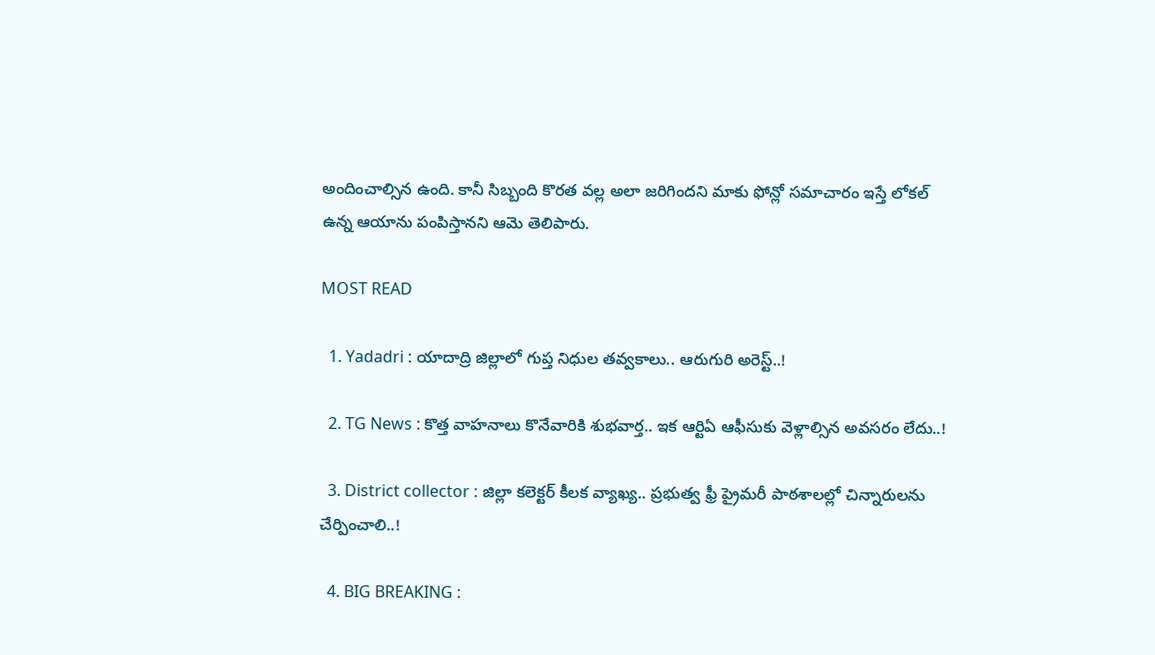అందించాల్సిన ఉంది. కానీ సిబ్బంది కొరత వల్ల అలా జరిగిందని మాకు ఫోన్లో సమాచారం ఇస్తే లోకల్ ఉన్న ఆయాను పంపిస్తానని ఆమె తెలిపారు.

MOST READ

  1. Yadadri : యాదాద్రి జిల్లాలో గుప్త నిధుల తవ్వకాలు.. ఆరుగురి అరెస్ట్..!

  2. TG News : కొత్త వాహనాలు కొనేవారికి శుభవార్త.. ఇక ఆర్టిఏ ఆఫీసుకు వెళ్లాల్సిన అవసరం లేదు..!

  3. District collector : జిల్లా కలెక్టర్ కీలక వ్యాఖ్య.. ప్రభుత్వ ఫ్రీ ప్రైమరీ పాఠశాలల్లో చిన్నారులను చేర్పించాలి..!

  4. BIG BREAKING :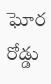ఘోర రోడ్డు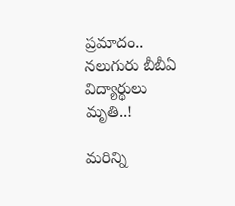ప్రమాదం.. నలుగురు బీబీఏ విద్యార్థులు మృతి..!

మరిన్ని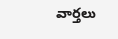వార్తలు